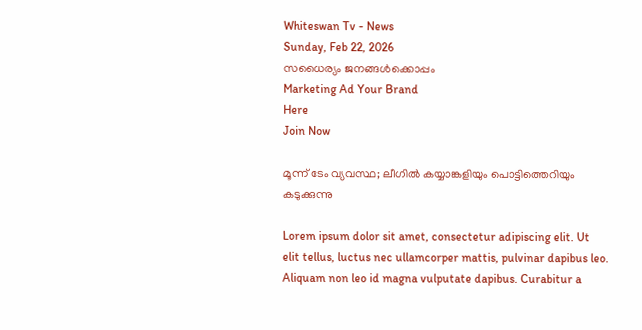Whiteswan Tv - News
Sunday, Feb 22, 2026
സധൈര്യം ജനങ്ങൾക്കൊപ്പം
Marketing Ad Your Brand
Here
Join Now

മൂന്ന് ടേം വ്യവസ്ഥ; ലീഗിൽ കയ്യാങ്കളിയും പൊട്ടിത്തെറിയും കടുക്കുന്നു

Lorem ipsum dolor sit amet, consectetur adipiscing elit. Ut elit tellus, luctus nec ullamcorper mattis, pulvinar dapibus leo. Aliquam non leo id magna vulputate dapibus. Curabitur a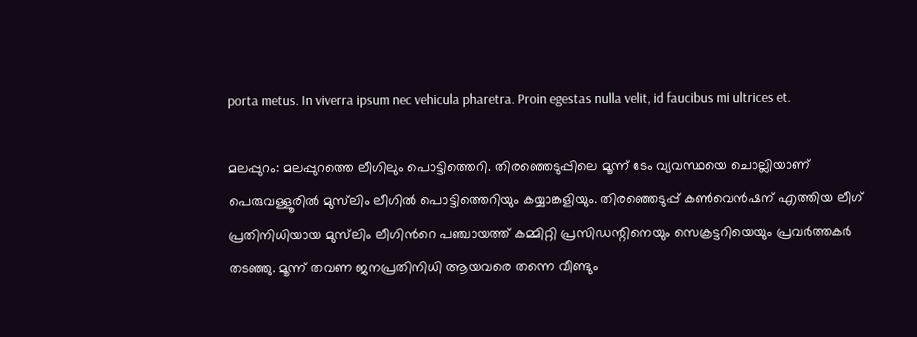porta metus. In viverra ipsum nec vehicula pharetra. Proin egestas nulla velit, id faucibus mi ultrices et.

മലപ്പുറം: മലപ്പുറത്തെ ലീഗിലും പൊട്ടിത്തെറി. തിരഞ്ഞെടുപ്പിലെ മൂന്ന് ടേം വ്യവസ്ഥയെ ചൊല്ലിയാണ് പെരുവള്ളൂരിൽ മുസ്‌ലിം ലീഗിൽ പൊട്ടിത്തെറിയും കയ്യാങ്കളിയും. തിരഞ്ഞെടുപ്പ് കൺവെൻഷന് എത്തിയ ലീഗ് പ്രതിനിധിയായ മുസ്‌ലിം ലീഗിന്‍റെ പഞ്ചായത്ത് കമ്മിറ്റി പ്രസിഡന്റിനെയും സെക്രട്ടറിയെയും പ്രവർത്തകർ തടഞ്ഞു. മൂന്ന് തവണ ജനപ്രതിനിധി ആയവരെ തന്നെ വീണ്ടും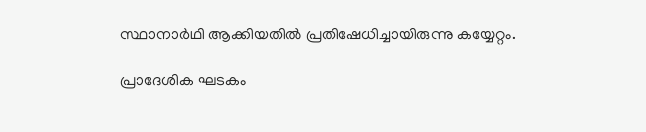സ്ഥാനാർഥി ആക്കിയതിൽ പ്രതിഷേധിച്ചായിരുന്നു കയ്യേറ്റം.

പ്രാദേശിക ഘടകം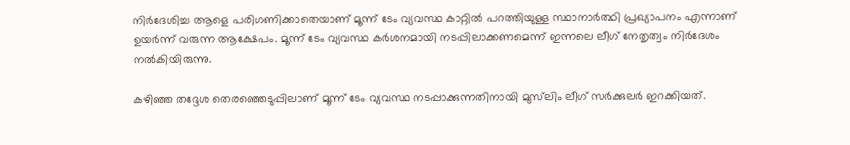നിർദേശിച്ച ആളെ പരിഗണിക്കാതെയാണ് മൂന്ന് ടേം വ്യവസ്ഥ കാറ്റിൽ പറത്തിയുള്ള സ്ഥാനാർത്ഥി പ്രഖ്യാപനം എന്നാണ് ഉയർന്ന് വരുന്ന ആക്ഷേപം. മൂന്ന് ടേം വ്യവസ്ഥ കർശനമായി നടപ്പിലാക്കണമെന്ന് ഇന്നലെ ലീഗ് നേതൃത്വം നിർദേശം നൽകിയിരുന്നു.

കഴിഞ്ഞ തദ്ദേശ തെരഞ്ഞെടുപ്പിലാണ് മൂന്ന് ടേം വ്യവസ്ഥ നടപ്പാക്കുന്നതിനായി മുസ്‌ലിം ലീഗ് സർക്കുലർ ഇറക്കിയത്.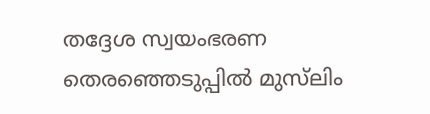തദ്ദേശ സ്വയംഭരണ തെരഞ്ഞെടുപ്പിൽ മുസ്‌ലിം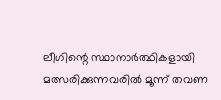ലീഗിന്റെ സ്ഥാനാർത്ഥികളായി മത്സരിക്കുന്നവരിൽ മൂന്ന് തവണ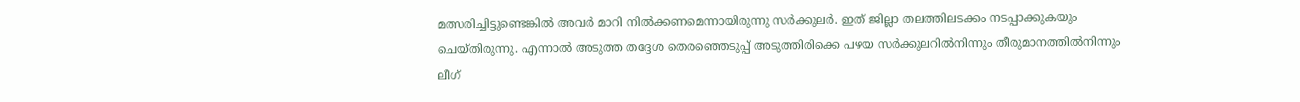മത്സരിച്ചിട്ടുണ്ടെങ്കിൽ അവർ മാറി നിൽക്കണമെന്നായിരുന്നു സർക്കുലർ. ഇത് ജില്ലാ തലത്തിലടക്കം നടപ്പാക്കുകയും ചെയ്തിരുന്നു. എന്നാൽ അടുത്ത തദ്ദേശ തെരഞ്ഞെടുപ്പ് അടുത്തിരിക്കെ പഴയ സർക്കുലറിൽനിന്നും തീരുമാനത്തിൽനിന്നും ലീഗ്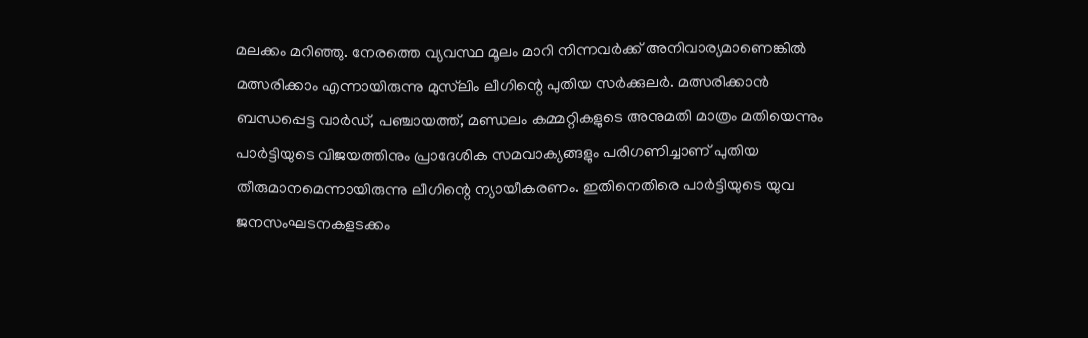മലക്കം മറിഞ്ഞു. നേരത്തെ വ്യവസ്ഥ മൂലം മാറി നിന്നവർക്ക് അനിവാര്യമാണെങ്കിൽ മത്സരിക്കാം എന്നായിരുന്നു മുസ്‌ലിം ലീഗിന്റെ പുതിയ സർക്കുലർ. മത്സരിക്കാൻ ബന്ധപ്പെട്ട വാർഡ്, പഞ്ചായത്ത്, മണ്ഡലം കമ്മറ്റികളുടെ അനുമതി മാത്രം മതിയെന്നും പാർട്ടിയുടെ വിജയത്തിനും പ്രാദേശിക സമവാക്യങ്ങളും പരിഗണിച്ചാണ് പുതിയ തീരുമാനമെന്നായിരുന്നു ലീഗിന്റെ ന്യായീകരണം. ഇതിനെതിരെ പാർട്ടിയുടെ യുവ ജനസംഘടനകളടക്കം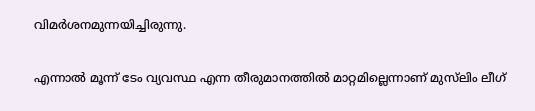വിമർശനമുന്നയിച്ചിരുന്നു.

എന്നാൽ മൂന്ന് ടേം വ്യവസ്ഥ എന്ന തീരുമാനത്തിൽ മാറ്റമില്ലെന്നാണ് മുസ്‌ലിം ലീഗ്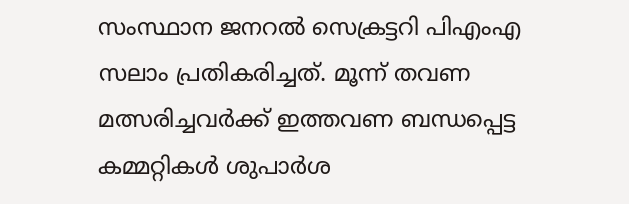സംസ്ഥാന ജനറൽ സെക്രട്ടറി പിഎംഎ സലാം പ്രതികരിച്ചത്. മൂന്ന് തവണ മത്സരിച്ചവർക്ക് ഇത്തവണ ബന്ധപ്പെട്ട കമ്മറ്റികൾ ശുപാർശ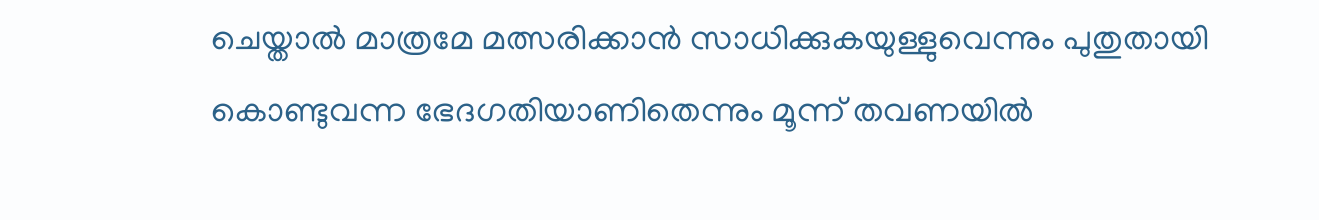ചെയ്താൽ മാത്രമേ മത്സരിക്കാൻ സാധിക്കുകയുള്ളുവെന്നും പുതുതായി കൊണ്ടുവന്ന ഭേദഗതിയാണിതെന്നും മൂന്ന് തവണയിൽ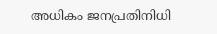അധികം ജനപ്രതിനിധി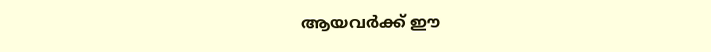ആയവർക്ക് ഈ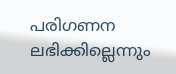പരിഗണന ലഭിക്കില്ലെന്നും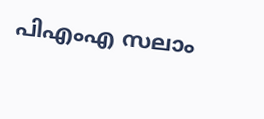പിഎംഎ സലാം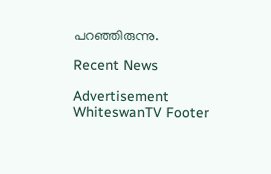പറഞ്ഞിരുന്നു.

Recent News

Advertisement
WhiteswanTV Footer